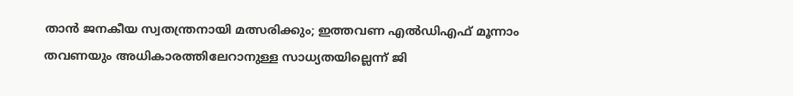താൻ ജനകീയ സ്വതന്ത്രനായി മത്സരിക്കും; ഇത്തവണ എൽഡിഎഫ് മൂന്നാം തവണയും അധികാരത്തിലേറാനുള്ള സാധ്യതയില്ലെന്ന് ജി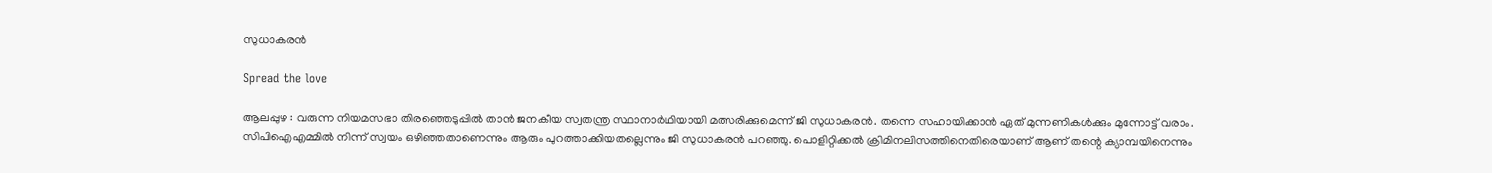സുധാകരൻ

Spread the love

ആലപ്പുഴ : വരുന്ന നിയമസഭാ തിരഞ്ഞെടുപ്പിൽ താൻ ജനകീയ സ്വതന്ത്ര സ്ഥാനാർഥിയായി മത്സരിക്കുമെന്ന് ജി സുധാകരൻ. തന്നെ സഹായിക്കാൻ ഏത് മുന്നണികൾക്കും മുന്നോട്ട് വരാം. സിപിഐഎമ്മിൽ നിന്ന് സ്വയം ഒഴിഞ്ഞതാണെന്നും ആരും പുറത്താക്കിയതല്ലെന്നും ജി സുധാകരൻ പറഞ്ഞു. പൊളിറ്റിക്കൽ ക്രിമിനലിസത്തിനെതിരെയാണ് ആണ് തന്റെ ക്യാമ്പയിനെന്നും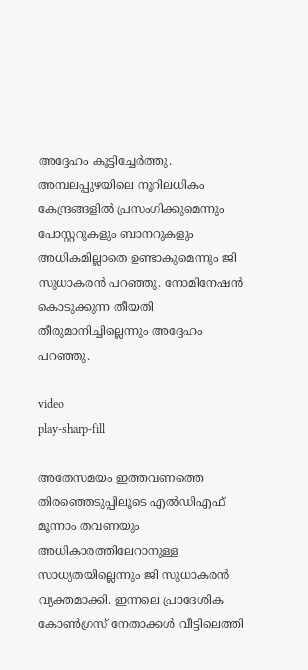അദ്ദേഹം കൂട്ടിച്ചേർത്തു. അമ്പലപ്പുഴയിലെ നൂറിലധികം കേന്ദ്രങ്ങളിൽ പ്രസംഗിക്കുമെന്നും പോസ്റ്ററുകളും ബാനറുകളും അധികമില്ലാതെ ഉണ്ടാകുമെന്നും ജി സുധാകരൻ പറഞ്ഞു. നോമിനേഷൻ കൊടുക്കുന്ന തീയതി തീരുമാനിച്ചില്ലെന്നും അദ്ദേഹം പറഞ്ഞു.

video
play-sharp-fill

അതേസമയം ഇത്തവണത്തെ തിരഞ്ഞെടുപ്പിലൂടെ എൽഡിഎഫ് മൂന്നാം തവണയും അധികാരത്തിലേറാനുള്ള സാധ്യതയില്ലെന്നും ജി സുധാകരൻ വ്യക്തമാക്കി. ഇന്നലെ പ്രാദേശിക കോൺഗ്രസ് നേതാക്കൾ വീട്ടിലെത്തി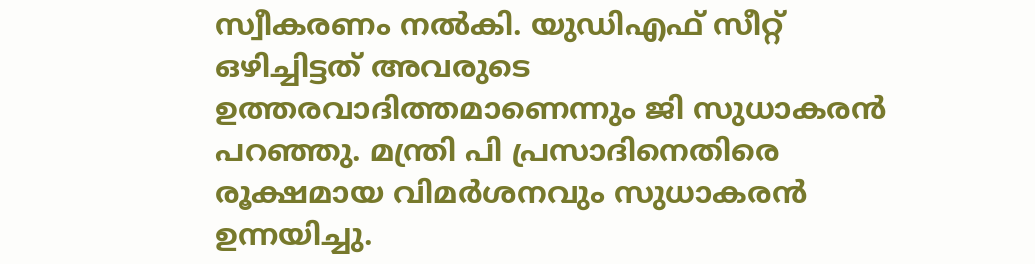സ്വീകരണം നൽകി. യുഡിഎഫ് സീറ്റ് ഒഴിച്ചിട്ടത് അവരുടെ ഉത്തരവാദിത്തമാണെന്നും ജി സുധാകരൻ പറഞ്ഞു. മന്ത്രി പി പ്രസാദിനെതിരെ രൂക്ഷമായ വിമർശനവും സുധാകരൻ ഉന്നയിച്ചു.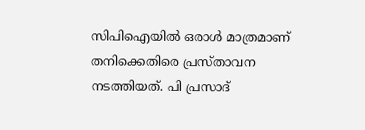സിപിഐയിൽ ഒരാൾ മാത്രമാണ് തനിക്കെതിരെ പ്രസ്താവന നടത്തിയത്. പി പ്രസാദ്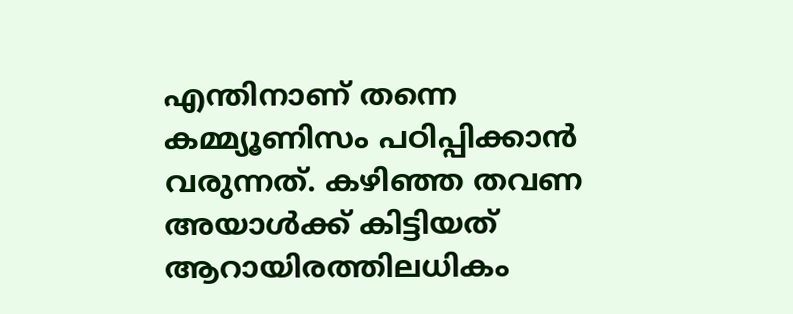എന്തിനാണ് തന്നെ കമ്മ്യൂണിസം പഠിപ്പിക്കാൻ വരുന്നത്. കഴിഞ്ഞ തവണ അയാൾക്ക് കിട്ടിയത് ആറായിരത്തിലധികം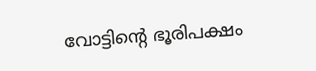വോട്ടിന്‍റെ ഭൂരിപക്ഷം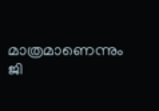മാത്രമാണെന്നും ജി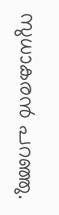സുധാകരൻ പറഞ്ഞു.